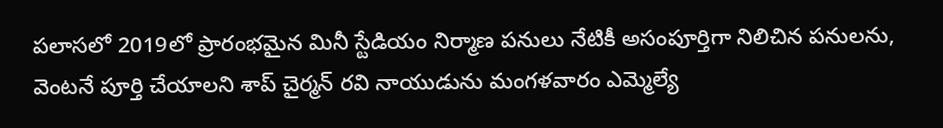పలాసలో 2019లో ప్రారంభమైన మినీ స్టేడియం నిర్మాణ పనులు నేటికీ అసంపూర్తిగా నిలిచిన పనులను, వెంటనే పూర్తి చేయాలని శాప్ చైర్మన్ రవి నాయుడును మంగళవారం ఎమ్మెల్యే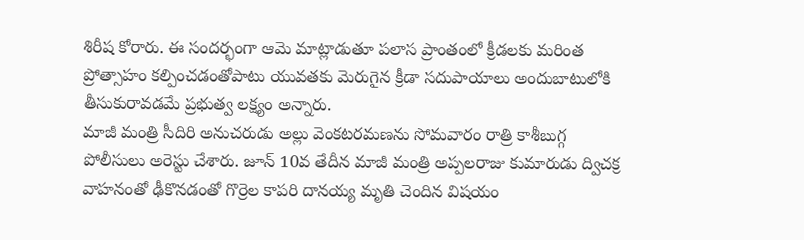శిరీష కోరారు. ఈ సందర్భంగా ఆమె మాట్లాడుతూ పలాస ప్రాంతంలో క్రీడలకు మరింత ప్రోత్సాహం కల్పించడంతోపాటు యువతకు మెరుగైన క్రీడా సదుపాయాలు అందుబాటులోకి తీసుకురావడమే ప్రభుత్వ లక్ష్యం అన్నారు.
మాజీ మంత్రి సీదిరి అనుచరుడు అల్లు వెంకటరమణను సోమవారం రాత్రి కాశీబుగ్గ పోలీసులు అరెస్టు చేశారు. జూన్ 10వ తేదీన మాజీ మంత్రి అప్పలరాజు కుమారుడు ద్విచక్ర వాహనంతో ఢీకొనడంతో గొర్రెల కాపరి దానయ్య మృతి చెందిన విషయం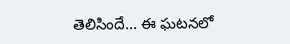తెలిసిందే... ఈ ఘటనలో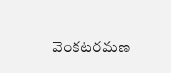వెంకటరమణ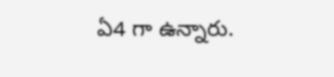ఏ4 గా ఉన్నారు.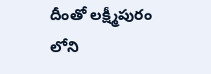దీంతో లక్ష్మీపురం లోని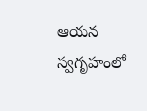ఆయన స్వగృహంలో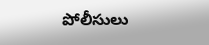పోలీసులు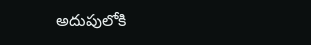అదుపులోకి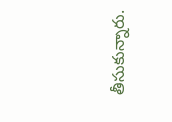తీసుకున్నారు.